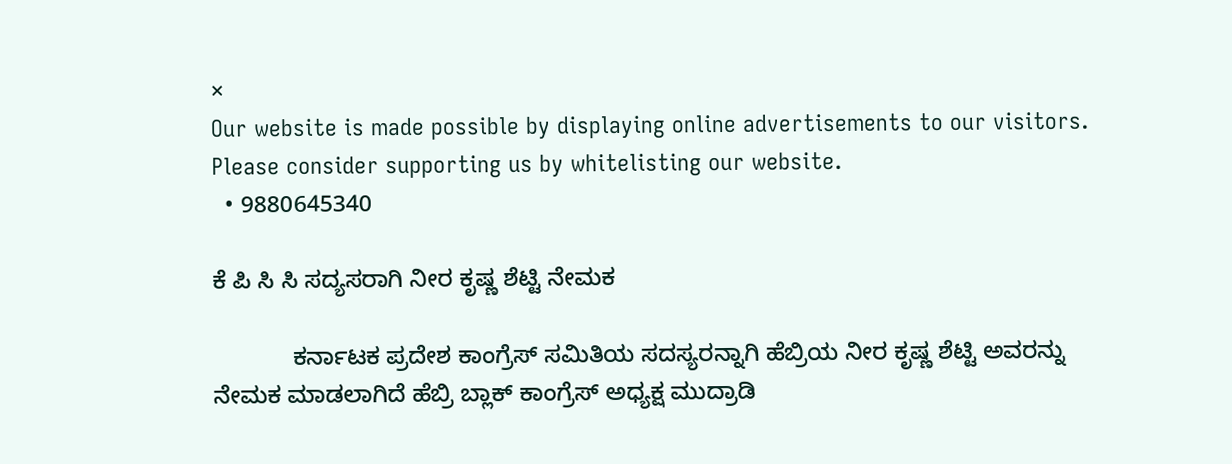×
Our website is made possible by displaying online advertisements to our visitors. Please consider supporting us by whitelisting our website.
  • 9880645340

ಕೆ ಪಿ ಸಿ ಸಿ ಸದ್ಯಸರಾಗಿ ನೀರ ಕೃಷ್ಣ ಶೆಟ್ಟಿ ನೇಮಕ

            ಕರ್ನಾಟಕ ಪ್ರದೇಶ ಕಾಂಗ್ರೆಸ್ ಸಮಿತಿಯ ಸದಸ್ಯರನ್ನಾಗಿ ಹೆಬ್ರಿಯ ನೀರ ಕೃಷ್ಣ ಶೆಟ್ಟಿ ಅವರನ್ನು ನೇಮಕ ಮಾಡಲಾಗಿದೆ ಹೆಬ್ರಿ ಬ್ಲಾಕ್ ಕಾಂಗ್ರೆಸ್ ಅಧ್ಯಕ್ಷ ಮುದ್ರಾಡಿ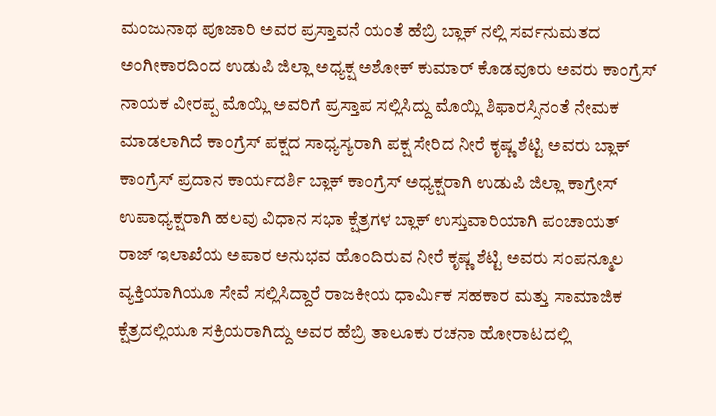ಮಂಜುನಾಥ ಪೂಜಾರಿ ಅವರ ಪ್ರಸ್ತಾವನೆ ಯಂತೆ ಹೆಬ್ರಿ ಬ್ಲಾಕ್ ನಲ್ಲಿ ಸರ್ವನುಮತದ ಅಂಗೀಕಾರದಿಂದ ಉಡುಪಿ ಜಿಲ್ಲಾ ಅಧ್ಯಕ್ಷ ಅಶೋಕ್ ಕುಮಾರ್ ಕೊಡವೂರು ಅವರು ಕಾಂಗ್ರೆಸ್ ನಾಯಕ ವೀರಪ್ಪ ಮೊಯ್ಲಿ ಅವರಿಗೆ ಪ್ರಸ್ತಾಪ ಸಲ್ಲಿಸಿದ್ದು ಮೊಯ್ಲಿ ಶಿಫಾರಸ್ಸಿನಂತೆ ನೇಮಕ ಮಾಡಲಾಗಿದೆ ಕಾಂಗ್ರೆಸ್ ಪಕ್ಷದ ಸಾಧ್ಯಸ್ಯರಾಗಿ ಪಕ್ಷ ಸೇರಿದ ನೀರೆ ಕೃಷ್ಣ ಶೆಟ್ಟಿ ಅವರು ಬ್ಲಾಕ್ ಕಾಂಗ್ರೆಸ್ ಪ್ರದಾನ ಕಾರ್ಯದರ್ಶಿ ಬ್ಲಾಕ್ ಕಾಂಗ್ರೆಸ್ ಅಧ್ಯಕ್ಷರಾಗಿ ಉಡುಪಿ ಜಿಲ್ಲಾ ಕಾಗ್ರೇಸ್ ಉಪಾಧ್ಯಕ್ಷರಾಗಿ ಹಲವು ವಿಧಾನ ಸಭಾ ಕ್ಷೆತ್ರಗಳ ಬ್ಲಾಕ್ ಉಸ್ತುವಾರಿಯಾಗಿ ಪಂಚಾಯತ್ ರಾಜ್ ಇಲಾಖೆಯ ಅಪಾರ ಅನುಭವ ಹೊಂದಿರುವ ನೀರೆ ಕೃಷ್ಣ ಶೆಟ್ಟಿ ಅವರು ಸಂಪನ್ಮೂಲ ವ್ಯಕ್ತಿಯಾಗಿಯೂ ಸೇವೆ ಸಲ್ಲಿಸಿದ್ದಾರೆ ರಾಜಕೀಯ ಧಾರ್ಮಿಕ ಸಹಕಾರ ಮತ್ತು ಸಾಮಾಜಿಕ ಕ್ಷೆತ್ರದಲ್ಲಿಯೂ ಸಕ್ರಿಯರಾಗಿದ್ದು ಅವರ ಹೆಬ್ರಿ ತಾಲೂಕು ರಚನಾ ಹೋರಾಟದಲ್ಲಿ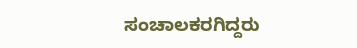ಸಂಚಾಲಕರಗಿದ್ದರು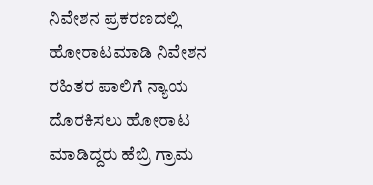ನಿವೇಶನ ಪ್ರಕರಣದಲ್ಲಿ ಹೋರಾಟಮಾಡಿ ನಿವೇಶನ ರಹಿತರ ಪಾಲಿಗೆ ನ್ಯಾಯ ದೊರಕಿಸಲು ಹೋರಾಟ ಮಾಡಿದ್ದರು ಹೆಬ್ರಿ ಗ್ರಾಮ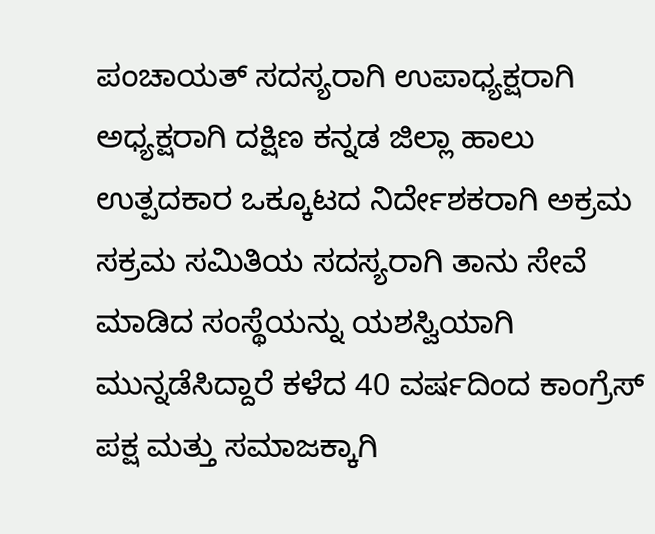ಪಂಚಾಯತ್ ಸದಸ್ಯರಾಗಿ ಉಪಾಧ್ಯಕ್ಷರಾಗಿ ಅಧ್ಯಕ್ಷರಾಗಿ ದಕ್ಷಿಣ ಕನ್ನಡ ಜಿಲ್ಲಾ ಹಾಲು ಉತ್ಪದಕಾರ ಒಕ್ಕೂಟದ ನಿರ್ದೇಶಕರಾಗಿ ಅಕ್ರಮ ಸಕ್ರಮ ಸಮಿತಿಯ ಸದಸ್ಯರಾಗಿ ತಾನು ಸೇವೆ ಮಾಡಿದ ಸಂಸ್ಥೆಯನ್ನು ಯಶಸ್ವಿಯಾಗಿ ಮುನ್ನಡೆಸಿದ್ದಾರೆ ಕಳೆದ 40 ವರ್ಷದಿಂದ ಕಾಂಗ್ರೆಸ್ ಪಕ್ಷ ಮತ್ತು ಸಮಾಜಕ್ಕಾಗಿ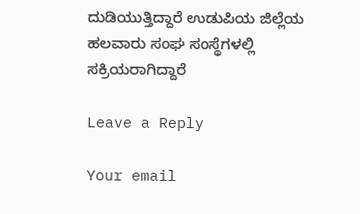ದುಡಿಯುತ್ತಿದ್ದಾರೆ ಉಡುಪಿಯ ಜಿಲ್ಲೆಯ ಹಲವಾರು ಸಂಘ ಸಂಸ್ಥೆಗಳಲ್ಲಿ ಸಕ್ರಿಯರಾಗಿದ್ದಾರೆ

Leave a Reply

Your email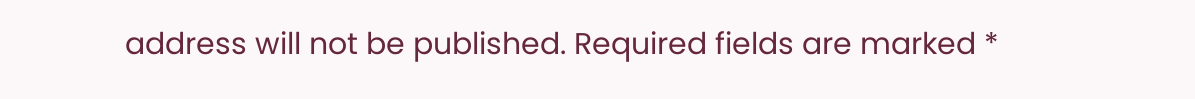address will not be published. Required fields are marked *